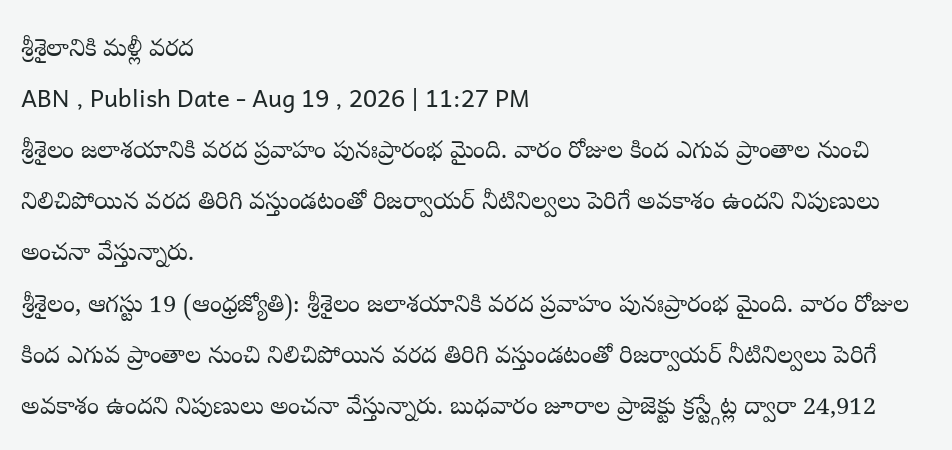శ్రీశైలానికి మళ్లీ వరద
ABN , Publish Date - Aug 19 , 2026 | 11:27 PM
శ్రీశైలం జలాశయానికి వరద ప్రవాహం పునఃప్రారంభ మైంది. వారం రోజుల కింద ఎగువ ప్రాంతాల నుంచి నిలిచిపోయిన వరద తిరిగి వస్తుండటంతో రిజర్వాయర్ నీటినిల్వలు పెరిగే అవకాశం ఉందని నిపుణులు అంచనా వేస్తున్నారు.
శ్రీశైలం, ఆగస్టు 19 (ఆంధ్రజ్యోతి): శ్రీశైలం జలాశయానికి వరద ప్రవాహం పునఃప్రారంభ మైంది. వారం రోజుల కింద ఎగువ ప్రాంతాల నుంచి నిలిచిపోయిన వరద తిరిగి వస్తుండటంతో రిజర్వాయర్ నీటినిల్వలు పెరిగే అవకాశం ఉందని నిపుణులు అంచనా వేస్తున్నారు. బుధవారం జూరాల ప్రాజెక్టు క్రస్ట్గేట్ల ద్వారా 24,912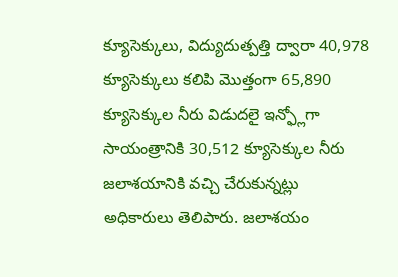క్యూసెక్కులు, విద్యుదుత్పత్తి ద్వారా 40,978 క్యూసెక్కులు కలిపి మొత్తంగా 65,890 క్యూసెక్కుల నీరు విడుదలై ఇన్ఫ్లోగా సాయంత్రానికి 30,512 క్యూసెక్కుల నీరు జలాశయానికి వచ్చి చేరుకున్నట్లు అధికారులు తెలిపారు. జలాశయం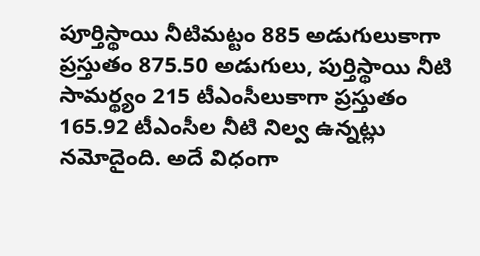పూర్తిస్థాయి నీటిమట్టం 885 అడుగులుకాగా ప్రస్తుతం 875.50 అడుగులు, పుర్తిస్థాయి నీటి సామర్థ్యం 215 టీఎంసీలుకాగా ప్రస్తుతం 165.92 టీఎంసీల నీటి నిల్వ ఉన్నట్లు నమోదైంది. అదే విధంగా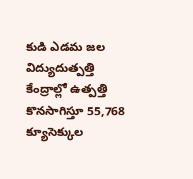కుడి ఎడమ జల విద్యుదుత్పత్తి కేంద్రాల్లో ఉత్పత్తి కొనసాగిస్తూ 55,768 క్యూసెక్కుల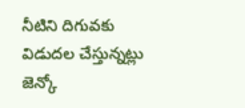నీటిని దిగువకు విడుదల చేస్తున్నట్లు జెన్కో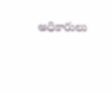అధికారులు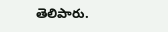తెలిపారు.